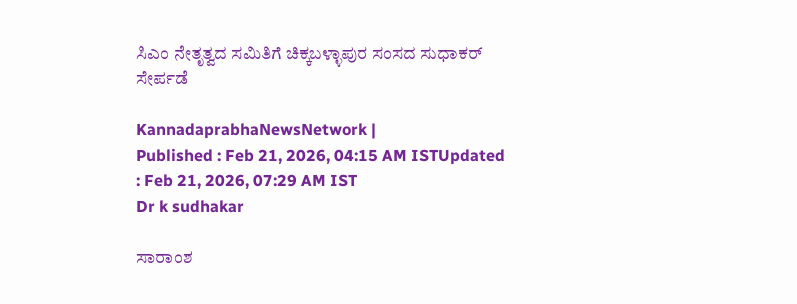ಸಿಎಂ ನೇತೃತ್ವದ ಸಮಿತಿಗೆ ಚಿಕ್ಕಬಳ್ಳಾಪುರ ಸಂಸದ ಸುಧಾಕರ್‌ ಸೇರ್ಪಡೆ

KannadaprabhaNewsNetwork |
Published : Feb 21, 2026, 04:15 AM ISTUpdated : Feb 21, 2026, 07:29 AM IST
Dr k sudhakar

ಸಾರಾಂಶ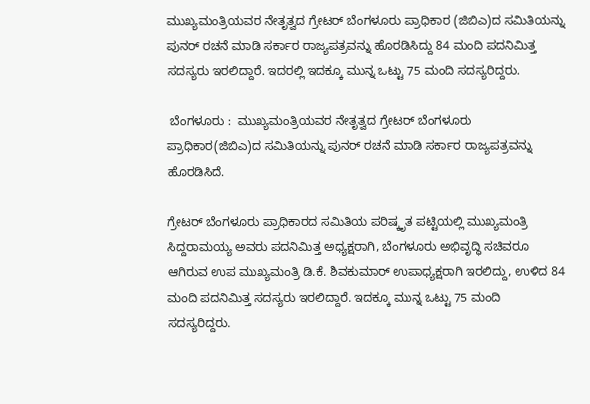ಮುಖ್ಯಮಂತ್ರಿಯವರ ನೇತೃತ್ವದ ಗ್ರೇಟರ್ ಬೆಂಗಳೂರು ಪ್ರಾಧಿಕಾರ (ಜಿಬಿಎ)ದ ಸಮಿತಿಯನ್ನು ಪುನರ್‌ ರಚನೆ ಮಾಡಿ ಸರ್ಕಾರ ರಾಜ್ಯಪತ್ರವನ್ನು ಹೊರಡಿಸಿದ್ದು 84 ಮಂದಿ ಪದನಿಮಿತ್ತ ಸದಸ್ಯರು ಇರಲಿದ್ದಾರೆ. ಇದರಲ್ಲಿ ಇದಕ್ಕೂ ಮುನ್ನ ಒಟ್ಟು 75 ಮಂದಿ ಸದಸ್ಯರಿದ್ದರು.

 ಬೆಂಗಳೂರು :  ಮುಖ್ಯಮಂತ್ರಿಯವರ ನೇತೃತ್ವದ ಗ್ರೇಟರ್ ಬೆಂಗಳೂರು ಪ್ರಾಧಿಕಾರ(ಜಿಬಿಎ)ದ ಸಮಿತಿಯನ್ನು ಪುನರ್‌ ರಚನೆ ಮಾಡಿ ಸರ್ಕಾರ ರಾಜ್ಯಪತ್ರವನ್ನು ಹೊರಡಿಸಿದೆ.

ಗ್ರೇಟರ್‌ ಬೆಂಗಳೂರು ಪ್ರಾಧಿಕಾರದ ಸಮಿತಿಯ ಪರಿಷ್ಕೃತ ಪಟ್ಟಿಯಲ್ಲಿ ಮುಖ್ಯಮಂತ್ರಿ ಸಿದ್ದರಾಮಯ್ಯ ಅವರು ಪದನಿಮಿತ್ತ ಅಧ್ಯಕ್ಷರಾಗಿ, ಬೆಂಗಳೂರು ಅಭಿವೃದ್ಧಿ ಸಚಿವರೂ ಆಗಿರುವ ಉಪ ಮುಖ್ಯಮಂತ್ರಿ ಡಿ.ಕೆ. ಶಿವಕುಮಾರ್‌ ಉಪಾಧ್ಯಕ್ಷರಾಗಿ ಇರಲಿದ್ದು, ಉಳಿದ 84 ಮಂದಿ ಪದನಿಮಿತ್ತ ಸದಸ್ಯರು ಇರಲಿದ್ದಾರೆ. ಇದಕ್ಕೂ ಮುನ್ನ ಒಟ್ಟು 75 ಮಂದಿ ಸದಸ್ಯರಿದ್ದರು.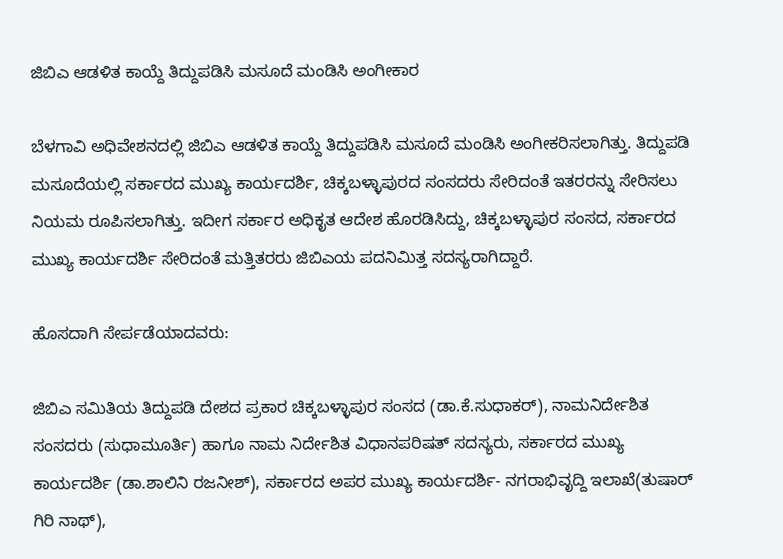ಜಿಬಿಎ ಆಡಳಿತ ಕಾಯ್ದೆ ತಿದ್ದುಪಡಿಸಿ ಮಸೂದೆ ಮಂಡಿಸಿ ಅಂಗೀಕಾರ

ಬೆಳಗಾವಿ ಅಧಿವೇಶನದಲ್ಲಿ ಜಿಬಿಎ ಆಡಳಿತ ಕಾಯ್ದೆ ತಿದ್ದುಪಡಿಸಿ ಮಸೂದೆ ಮಂಡಿಸಿ ಅಂಗೀಕರಿಸಲಾಗಿತ್ತು. ತಿದ್ದುಪಡಿ ಮಸೂದೆಯಲ್ಲಿ ಸರ್ಕಾರದ ಮುಖ್ಯ ಕಾರ್ಯದರ್ಶಿ, ಚಿಕ್ಕಬಳ್ಳಾಪುರದ ಸಂಸದರು ಸೇರಿದಂತೆ ಇತರರನ್ನು ಸೇರಿಸಲು ನಿಯಮ ರೂಪಿಸಲಾಗಿತ್ತು. ಇದೀಗ ಸರ್ಕಾರ ಅಧಿಕೃತ ಆದೇಶ ಹೊರಡಿಸಿದ್ದು, ಚಿಕ್ಕಬಳ್ಳಾಪುರ ಸಂಸದ, ಸರ್ಕಾರದ ಮುಖ್ಯ ಕಾರ್ಯದರ್ಶಿ ಸೇರಿದಂತೆ ಮತ್ತಿತರರು ಜಿಬಿಎಯ ಪದನಿಮಿತ್ತ ಸದಸ್ಯರಾಗಿದ್ದಾರೆ.

ಹೊಸದಾಗಿ ಸೇರ್ಪಡೆಯಾದವರು:

ಜಿಬಿಎ ಸಮಿತಿಯ ತಿದ್ದುಪಡಿ ದೇಶದ ಪ್ರಕಾರ ಚಿಕ್ಕಬಳ್ಳಾಪುರ ಸಂಸದ (ಡಾ.ಕೆ.ಸುಧಾಕರ್‌), ನಾಮನಿರ್ದೇಶಿತ ಸಂಸದರು (ಸುಧಾಮೂರ್ತಿ) ಹಾಗೂ ನಾಮ ನಿರ್ದೇಶಿತ ವಿಧಾನಪರಿಷತ್ ಸದಸ್ಯರು, ಸರ್ಕಾರದ ಮುಖ್ಯ ಕಾರ್ಯದರ್ಶಿ (ಡಾ.ಶಾಲಿನಿ ರಜನೀಶ್), ಸರ್ಕಾರದ ಅಪರ ಮುಖ್ಯ ಕಾರ್ಯದರ್ಶಿ- ನಗರಾಭಿವೃದ್ದಿ ಇಲಾಖೆ(ತುಷಾರ್ ಗಿರಿ ನಾಥ್),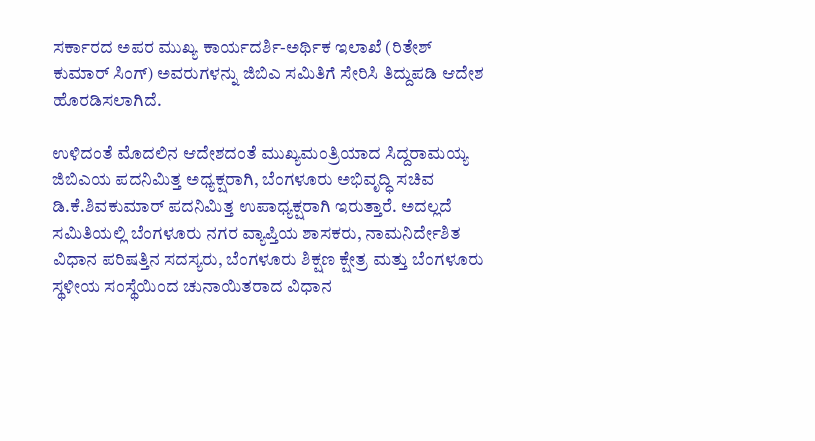ಸರ್ಕಾರದ ಅಪರ ಮುಖ್ಯ ಕಾರ್ಯದರ್ಶಿ-ಅರ್ಥಿಕ ಇಲಾಖೆ (ರಿತೇಶ್ ಕುಮಾರ್ ಸಿಂಗ್) ಅವರುಗಳನ್ನು ಜಿಬಿಎ ಸಮಿತಿಗೆ ಸೇರಿಸಿ ತಿದ್ದುಪಡಿ ಆದೇಶ ಹೊರಡಿಸಲಾಗಿದೆ.

ಉಳಿದಂತೆ ಮೊದಲಿನ ಆದೇಶದಂತೆ ಮುಖ್ಯಮಂತ್ರಿಯಾದ ಸಿದ್ದರಾಮಯ್ಯ ಜಿಬಿಎಯ ಪದನಿಮಿತ್ತ ಅಧ್ಯಕ್ಷರಾಗಿ, ಬೆಂಗಳೂರು ಅಭಿವೃದ್ಧಿ ಸಚಿವ ಡಿ.ಕೆ.ಶಿವಕುಮಾರ್ ಪದನಿಮಿತ್ತ ಉಪಾಧ್ಯಕ್ಷರಾಗಿ ಇರುತ್ತಾರೆ. ಅದಲ್ಲದೆ ಸಮಿತಿಯಲ್ಲಿ ಬೆಂಗಳೂರು ನಗರ ವ್ಯಾಪ್ತಿಯ ಶಾಸಕರು, ನಾಮನಿರ್ದೇಶಿತ ವಿಧಾನ ಪರಿಷತ್ತಿನ ಸದಸ್ಯರು, ಬೆಂಗಳೂರು ಶಿಕ್ಷಣ ಕ್ಷೇತ್ರ ಮತ್ತು ಬೆಂಗಳೂರು ಸ್ಥಳೀಯ ಸಂಸ್ಥೆಯಿಂದ ಚುನಾಯಿತರಾದ ವಿಧಾನ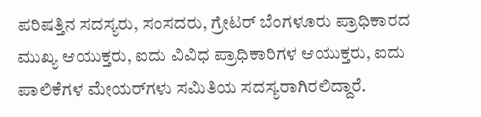ಪರಿಷತ್ತಿನ ಸದಸ್ಯರು, ಸಂಸದರು, ಗ್ರೇಟರ್ ಬೆಂಗಳೂರು ಪ್ರಾಧಿಕಾರದ ಮುಖ್ಯ ಆಯುಕ್ತರು, ಐದು ವಿವಿಧ ಪ್ರಾಧಿಕಾರಿಗಳ ಆಯುಕ್ತರು, ಐದು ಪಾಲಿಕೆಗಳ ಮೇಯರ್‌ಗಳು ಸಮಿತಿಯ ಸದಸ್ಯರಾಗಿರಲಿದ್ದಾರೆ.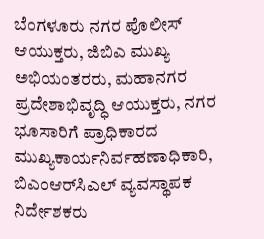ಬೆಂಗಳೂರು ನಗರ ಪೊಲೀಸ್ ಆಯುಕ್ತರು, ಜಿಬಿಎ ಮುಖ್ಯ ಅಭಿಯಂತರರು, ಮಹಾನಗರ ಪ್ರದೇಶಾಭಿವೃದ್ಧಿ ಆಯುಕ್ತರು, ನಗರ ಭೂಸಾರಿಗೆ ಪ್ರಾಧಿಕಾರದ ಮುಖ್ಯಕಾರ್ಯನಿರ್ವಹಣಾಧಿಕಾರಿ, ಬಿಎಂಆರ್‌ಸಿಎಲ್ ವ್ಯವಸ್ಥಾಪಕ ನಿರ್ದೇಶಕರು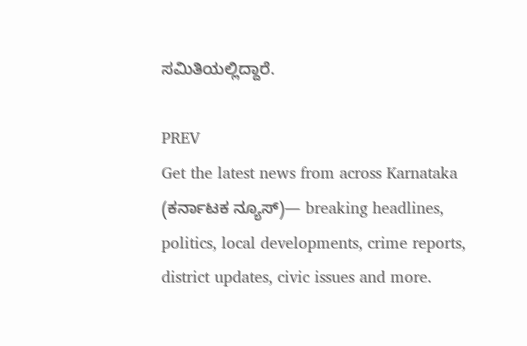ಸಮಿತಿಯಲ್ಲಿದ್ದಾರೆ.

PREV
Get the latest news from across Karnataka (ಕರ್ನಾಟಕ ನ್ಯೂಸ್)— breaking headlines, politics, local developments, crime reports, district updates, civic issues and more.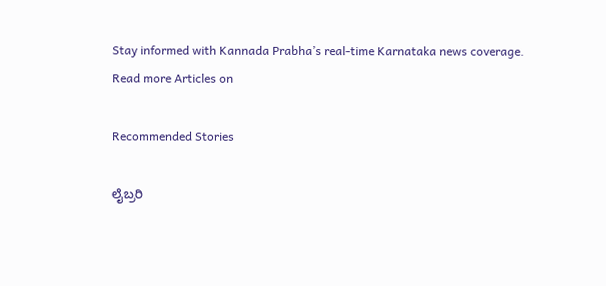Stay informed with Kannada Prabha’s real‑time Karnataka news coverage.
Read more Articles on

Recommended Stories

ಲೈಬ್ರರಿ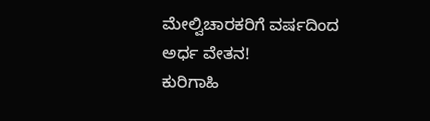ಮೇಲ್ವಿಚಾರಕರಿಗೆ ವರ್ಷದಿಂದ ಅರ್ಧ ವೇತನ!
ಕುರಿಗಾಹಿ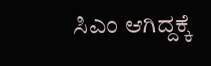ಸಿಎಂ ಆಗಿದ್ದಕ್ಕೆ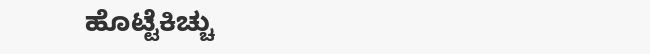ಹೊಟ್ಟೆಕಿಚ್ಚು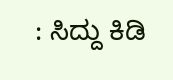: ಸಿದ್ದು ಕಿಡಿ